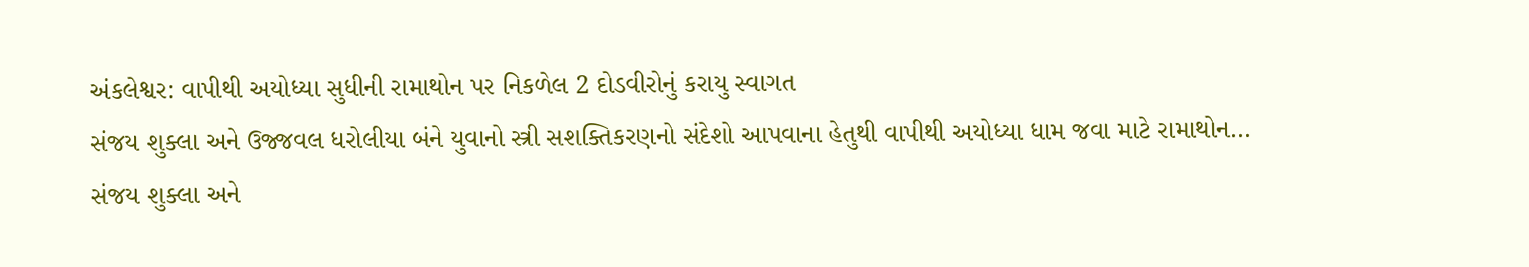અંકલેશ્વર: વાપીથી અયોધ્યા સુધીની રામાથોન પર નિકળેલ 2 દોડવીરોનું કરાયુ સ્વાગત
સંજય શુક્લા અને ઉજ્જવલ ધરોલીયા બંને યુવાનો સ્ત્રી સશક્તિકરણનો સંદેશો આપવાના હેતુથી વાપીથી અયોધ્યા ધામ જવા માટે રામાથોન…
સંજય શુક્લા અને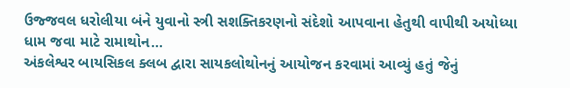ઉજ્જવલ ધરોલીયા બંને યુવાનો સ્ત્રી સશક્તિકરણનો સંદેશો આપવાના હેતુથી વાપીથી અયોધ્યા ધામ જવા માટે રામાથોન…
અંકલેશ્વર બાયસિકલ ક્લબ દ્વારા સાયકલોથોનનું આયોજન કરવામાં આવ્યું હતું જેનું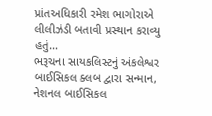પ્રાંતઅધિકારી રમેશ ભાગોરાએ લીલીઝંડી બતાવી પ્રસ્થાન કરાવ્યુ હતું…
ભરૂચના સાયકલિસ્ટનું અંકલેશ્વર બાઈસિકલ ક્લબ દ્વારા સન્માન, નેશનલ બાઈસિકલ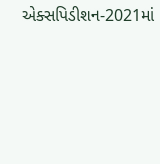એક્સપિડીશન-2021માં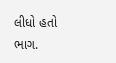લીધો હતો ભાગ.